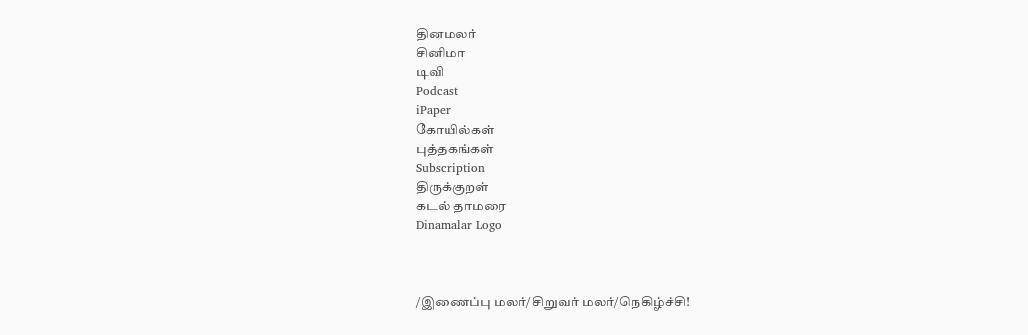தினமலர்
சினிமா
டிவி
Podcast
iPaper
கோயில்கள்
புத்தகங்கள்
Subscription
திருக்குறள்
கடல் தாமரை
Dinamalar Logo



/இணைப்பு மலர்/சிறுவர் மலர்/நெகிழ்ச்சி!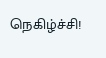நெகிழ்ச்சி!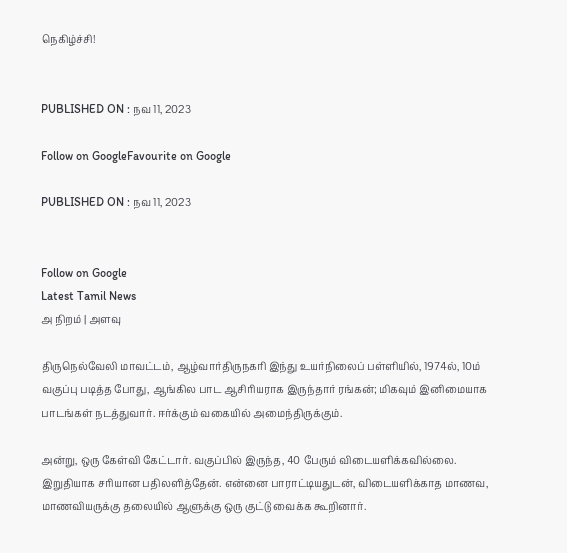நெகிழ்ச்சி!


PUBLISHED ON : நவ 11, 2023

Follow on GoogleFavourite on Google

PUBLISHED ON : நவ 11, 2023


Follow on Google
Latest Tamil News
அ நிறம் | அளவு

திருநெல்வேலி மாவட்டம், ஆழ்வார்திருநகரி இந்து உயர்நிலைப் பள்ளியில், 1974ல், 10ம் வகுப்பு படித்த போது, ஆங்கில பாட ஆசிரியராக இருந்தார் ரங்கன்; மிகவும் இனிமையாக பாடங்கள் நடத்துவார். ஈர்க்கும் வகையில் அமைந்திருக்கும்.

அன்று, ஒரு கேள்வி கேட்டார். வகுப்பில் இருந்த, 40 பேரும் விடையளிக்கவில்லை. இறுதியாக சரியான பதிலளித்தேன். என்னை பாராட்டியதுடன், விடையளிக்காத மாணவ, மாணவியருக்கு தலையில் ஆளுக்கு ஒரு குட்டு வைக்க கூறினார்.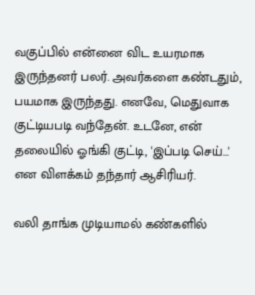வகுப்பில் என்னை விட உயரமாக இருந்தனர் பலர். அவர்களை கண்டதும், பயமாக இருந்தது. எனவே, மெதுவாக குட்டியபடி வந்தேன். உடனே, என் தலையில் ஓங்கி குட்டி, 'இப்படி செய்...' என விளக்கம் தந்தார் ஆசிரியர்.

வலி தாங்க முடியாமல் கண்களில்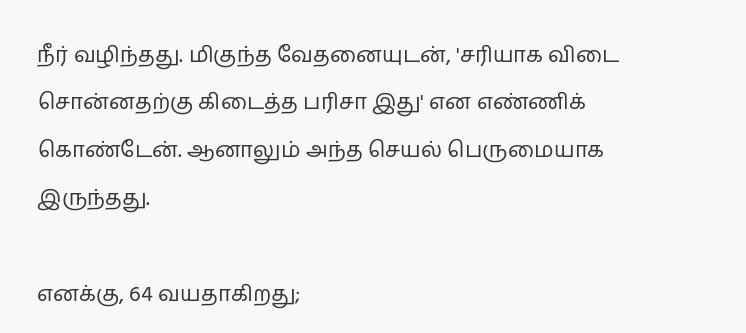நீர் வழிந்தது. மிகுந்த வேதனையுடன், 'சரியாக விடை சொன்னதற்கு கிடைத்த பரிசா இது' என எண்ணிக் கொண்டேன். ஆனாலும் அந்த செயல் பெருமையாக இருந்தது.

எனக்கு, 64 வயதாகிறது;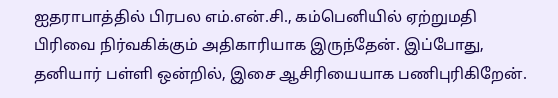ஐதராபாத்தில் பிரபல எம்.என்.சி., கம்பெனியில் ஏற்றுமதி பிரிவை நிர்வகிக்கும் அதிகாரியாக இருந்தேன். இப்போது, தனியார் பள்ளி ஒன்றில், இசை ஆசிரியையாக பணிபுரிகிறேன்.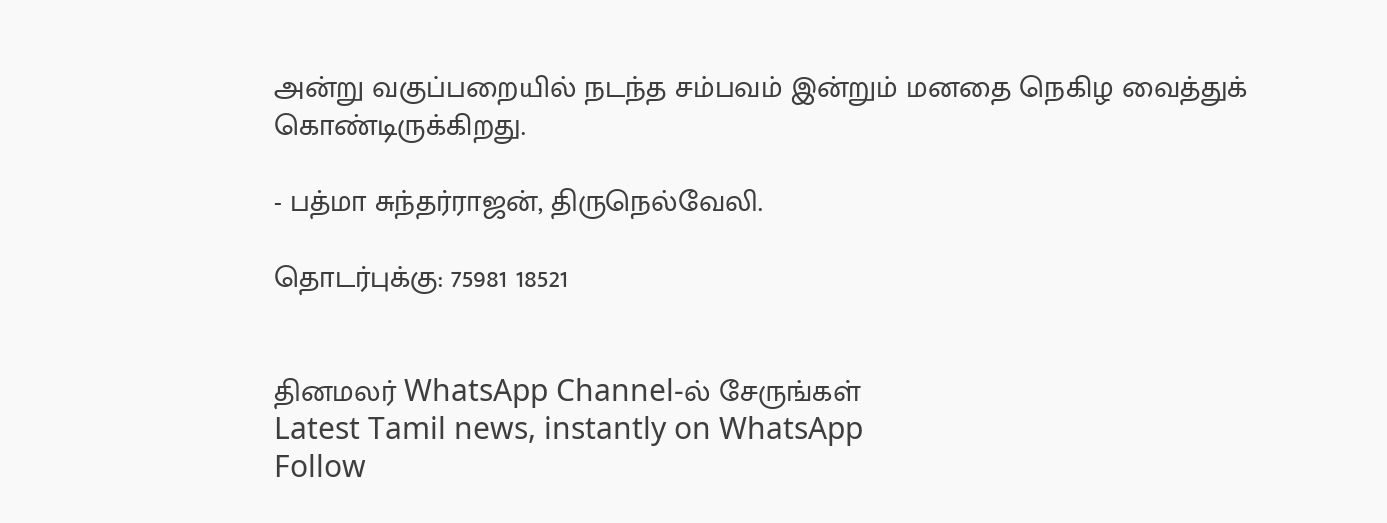அன்று வகுப்பறையில் நடந்த சம்பவம் இன்றும் மனதை நெகிழ வைத்துக் கொண்டிருக்கிறது.

- பத்மா சுந்தர்ராஜன், திருநெல்வேலி.

தொடர்புக்கு: 75981 18521


தினமலர் WhatsApp Channel-ல் சேருங்கள்
Latest Tamil news, instantly on WhatsApp
Follow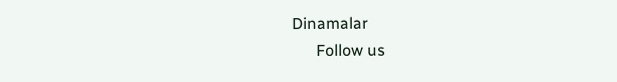Dinamalar
      Follow us